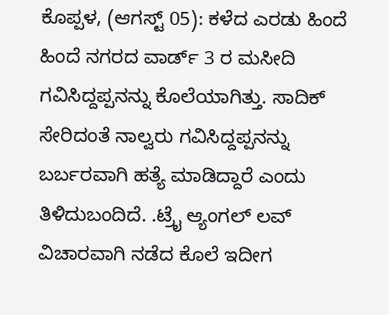ಕೊಪ್ಪಳ, (ಆಗಸ್ಟ್ 05): ಕಳೆದ ಎರಡು ಹಿಂದೆ ಹಿಂದೆ ನಗರದ ವಾರ್ಡ್ 3 ರ ಮಸೀದಿ ಗವಿಸಿದ್ದಪ್ಪನನ್ನು ಕೊಲೆಯಾಗಿತ್ತು. ಸಾದಿಕ್ ಸೇರಿದಂತೆ ನಾಲ್ವರು ಗವಿಸಿದ್ದಪ್ಪನನ್ನು ಬರ್ಬರವಾಗಿ ಹತ್ಯೆ ಮಾಡಿದ್ದಾರೆ ಎಂದು ತಿಳಿದುಬಂದಿದೆ. .ಟ್ರೈ ಆ್ಯಂಗಲ್ ಲವ್ ವಿಚಾರವಾಗಿ ನಡೆದ ಕೊಲೆ ಇದೀಗ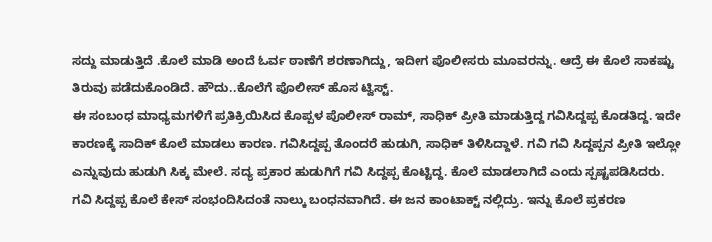ಸದ್ದು ಮಾಡುತ್ತಿದೆ .ಕೊಲೆ ಮಾಡಿ ಅಂದೆ ಓರ್ವ ಠಾಣೆಗೆ ಶರಣಾಗಿದ್ದು, ಇದೀಗ ಪೊಲೀಸರು ಮೂವರನ್ನು. ಆದ್ರೆ ಈ ಕೊಲೆ ಸಾಕಷ್ಟು ತಿರುವು ಪಡೆದುಕೊಂಡಿದೆ. ಹೌದು..ಕೊಲೆಗೆ ಪೊಲೀಸ್ ಹೊಸ ಟ್ವಿಸ್ಟ್.
ಈ ಸಂಬಂಧ ಮಾಧ್ಯಮಗಳಿಗೆ ಪ್ರತಿಕ್ರಿಯಿಸಿದ ಕೊಪ್ಪಳ ಪೊಲೀಸ್ ರಾಮ್, ಸಾಧಿಕ್ ಪ್ರೀತಿ ಮಾಡುತ್ತಿದ್ದ ಗವಿಸಿದ್ದಪ್ಪ ಕೊಡತಿದ್ದ. ಇದೇ ಕಾರಣಕ್ಕೆ ಸಾದಿಕ್ ಕೊಲೆ ಮಾಡಲು ಕಾರಣ. ಗವಿಸಿದ್ದಪ್ಪ ತೊಂದರೆ ಹುಡುಗಿ, ಸಾಧಿಕ್ ತಿಳಿಸಿದ್ದಾಳೆ. ಗವಿ ಗವಿ ಸಿದ್ದಪ್ಪನ ಪ್ರೀತಿ ಇಲ್ಲೋ ಎನ್ನುವುದು ಹುಡುಗಿ ಸಿಕ್ಕ ಮೇಲೆ. ಸದ್ಯ ಪ್ರಕಾರ ಹುಡುಗಿಗೆ ಗವಿ ಸಿದ್ದಪ್ಪ ಕೊಟ್ಟಿದ್ದ. ಕೊಲೆ ಮಾಡಲಾಗಿದೆ ಎಂದು ಸ್ಪಷ್ಟಪಡಿಸಿದರು.
ಗವಿ ಸಿದ್ದಪ್ಪ ಕೊಲೆ ಕೇಸ್ ಸಂಭಂದಿಸಿದಂತೆ ನಾಲ್ಕು ಬಂಧನವಾಗಿದೆ. ಈ ಜನ ಕಾಂಟಾಕ್ಟ್ ನಲ್ಲಿದ್ರು. ಇನ್ನು ಕೊಲೆ ಪ್ರಕರಣ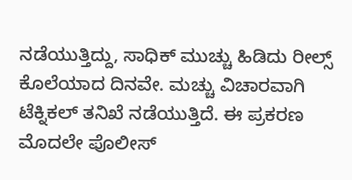ನಡೆಯುತ್ತಿದ್ದು, ಸಾಧಿಕ್ ಮುಚ್ಚು ಹಿಡಿದು ರೀಲ್ಸ್ ಕೊಲೆಯಾದ ದಿನವೇ. ಮಚ್ಚು ವಿಚಾರವಾಗಿ ಟೆಕ್ನಿಕಲ್ ತನಿಖೆ ನಡೆಯುತ್ತಿದೆ. ಈ ಪ್ರಕರಣ ಮೊದಲೇ ಪೊಲೀಸ್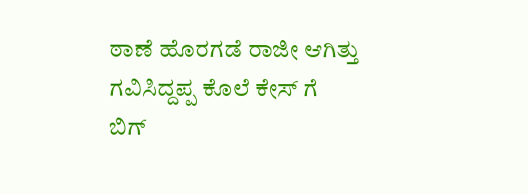ಠಾಣೆ ಹೊರಗಡೆ ರಾಜೀ ಆಗಿತ್ತು ಗವಿಸಿದ್ದಪ್ಪ ಕೊಲೆ ಕೇಸ್ ಗೆ ಬಿಗ್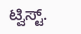ಟ್ವಿಸ್ಟ್.